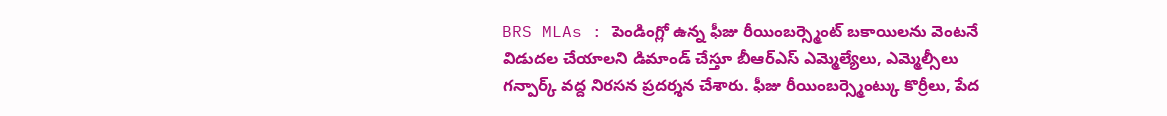BRS MLAs : పెండింగ్లో ఉన్న ఫీజు రీయింబర్స్మెంట్ బకాయిలను వెంటనే విడుదల చేయాలని డిమాండ్ చేస్తూ బీఆర్ఎస్ ఎమ్మెల్యేలు, ఎమ్మెల్సీలు గన్పార్క్ వద్ద నిరసన ప్రదర్శన చేశారు. ఫీజు రీయింబర్స్మెంట్కు కొర్రీలు, పేద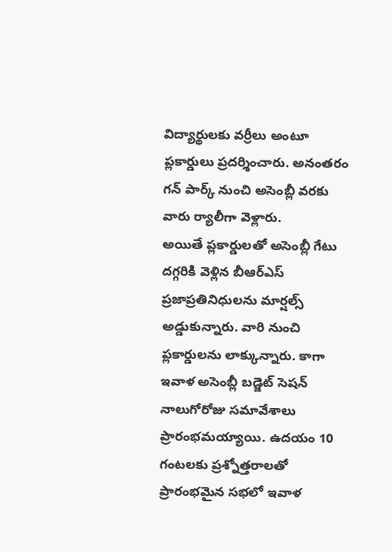విద్యార్థులకు వర్రీలు అంటూ ప్లకార్డులు ప్రదర్శించారు. అనంతరం గన్ పార్క్ నుంచి అసెంబ్లీ వరకు వారు ర్యాలీగా వెళ్లారు.
అయితే ప్లకార్డులతో అసెంబ్లీ గేటు దగ్గరికి వెళ్లిన బీఆర్ఎస్ ప్రజాప్రతినిధులను మార్షల్స్ అడ్డుకున్నారు. వారి నుంచి ప్లకార్డులను లాక్కున్నారు. కాగా ఇవాళ అసెంబ్లీ బడ్జెట్ సెషన్ నాలుగోరోజు సమావేశాలు ప్రారంభమయ్యాయి. ఉదయం 10 గంటలకు ప్రశ్నోత్తరాలతో ప్రారంభమైన సభలో ఇవాళ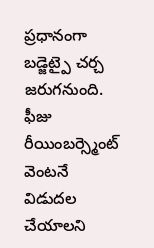ప్రధానంగా బడ్జెట్పై చర్చ జరుగనుంది.
ఫీజు రీయింబర్స్మెంట్ వెంటనే విడుదల చేయాలని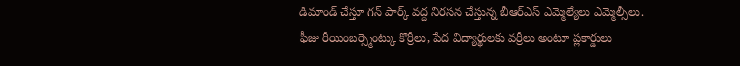డిమాండ్ చేస్తూ గన్ పార్క్ వద్ద నిరసన చేస్తున్న బీఆర్ఎస్ ఎమ్మెల్యేలు ఎమ్మెల్సీలు.
ఫీజు రీయింబర్స్మెంట్కు కొర్రీలు, పేద విద్యార్థులకు వర్రీలు అంటూ ప్లకార్డులు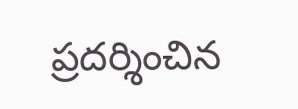ప్రదర్శించిన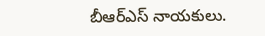బీఆర్ఎస్ నాయకులు.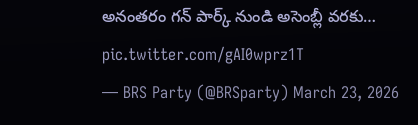అనంతరం గన్ పార్క్ నుండి అసెంబ్లీ వరకు… pic.twitter.com/gAI0wprz1T
— BRS Party (@BRSparty) March 23, 2026